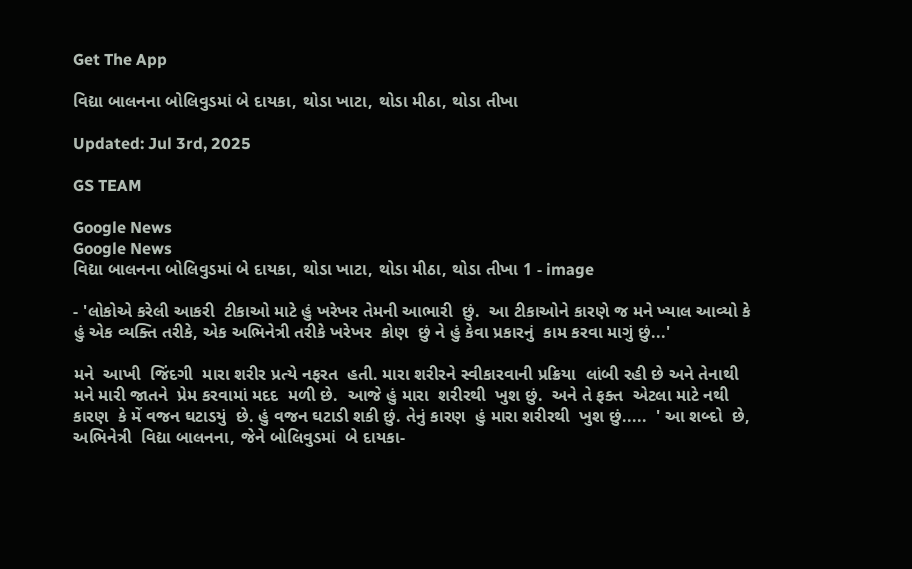Get The App

વિદ્યા બાલનના બોલિવુડમાં બે દાયકા, થોડા ખાટા, થોડા મીઠા, થોડા તીખા

Updated: Jul 3rd, 2025

GS TEAM

Google News
Google News
વિદ્યા બાલનના બોલિવુડમાં બે દાયકા, થોડા ખાટા, થોડા મીઠા, થોડા તીખા 1 - image

- 'લોકોએ કરેલી આકરી  ટીકાઓ માટે હું ખરેખર તેમની આભારી  છું.  આ ટીકાઓને કારણે જ મને ખ્યાલ આવ્યો કે હું એક વ્યક્તિ તરીકે, એક અભિનેત્રી તરીકે ખરેખર  કોણ  છું ને હું કેવા પ્રકારનું  કામ કરવા માગું છું...'

મને  આખી  જિંદગી  મારા શરીર પ્રત્યે નફરત  હતી. મારા શરીરને સ્વીકારવાની પ્રક્રિયા  લાંબી રહી છે અને તેનાથી  મને મારી જાતને  પ્રેમ કરવામાં મદદ  મળી છે.  આજે હું મારા  શરીરથી  ખુશ છું.  અને તે ફક્ત  એટલા માટે નથી  કારણ  કે મેં વજન ઘટાડયું  છે. હું વજન ઘટાડી શકી છું. તેનું કારણ  હું મારા શરીરથી  ખુશ છું.....  ' આ શબ્દો  છે, અભિનેત્રી  વિદ્યા બાલનના, જેને બોલિવુડમાં  બે દાયકા-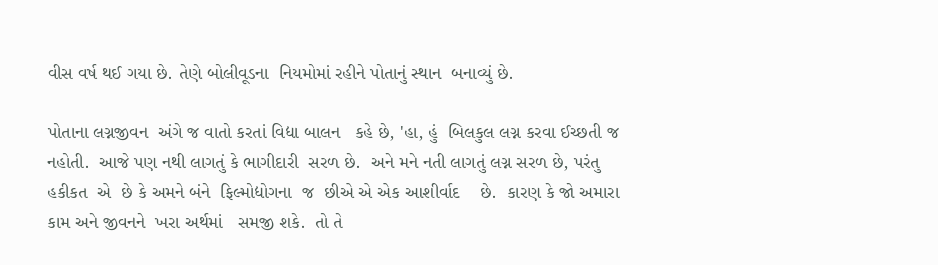વીસ વર્ષ થઈ ગયા છે. તેણે બોલીવૂડના  નિયમોમાં રહીને પોતાનું સ્થાન  બનાવ્યું છે.

પોતાના લગ્નજીવન  અંગે જ વાતો કરતાં વિદ્યા બાલન   કહે છે, 'હા, હું  બિલકુલ લગ્ન કરવા ઈચ્છતી જ નહોતી.  આજે પણ નથી લાગતું કે ભાગીદારી  સરળ છે.  અને મને નતી લાગતું લગ્ન સરળ છે, પરંતુ હકીકત  એ  છે કે અમને બંને  ફિલ્મોદ્યોગના  જ  છીએ એ એક આશીર્વાદ    છે.  કારણ કે જો અમારા કામ અને જીવનને  ખરા અર્થમાં   સમજી શકે.  તો તે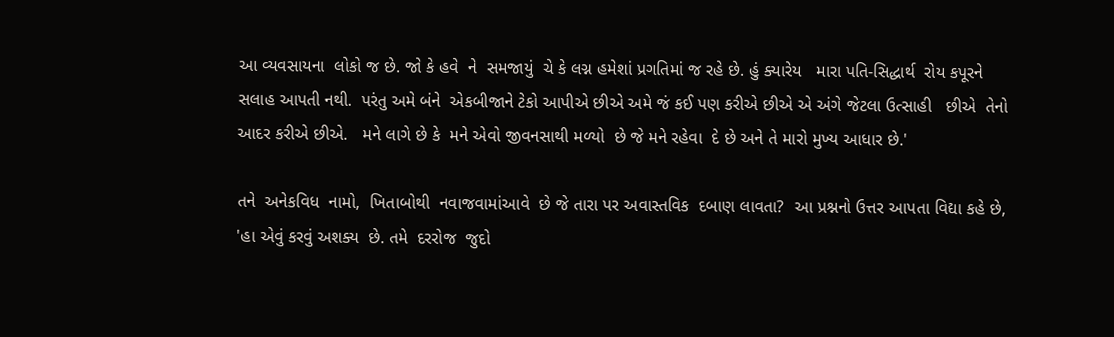આ વ્યવસાયના  લોકો જ છે. જો કે હવે  ને  સમજાયું  ચે કે લગ્ન હમેશાં પ્રગતિમાં જ રહે છે. હું ક્યારેય   મારા પતિ-સિદ્ધાર્થ  રોય કપૂરને   સલાહ આપતી નથી.  પરંતુ અમે બંને  એકબીજાને ટેકો આપીએ છીએ અમે જં કઈ પણ કરીએ છીએ એ અંગે જેટલા ઉત્સાહી   છીએ  તેનો આદર કરીએ છીએ.   મને લાગે છે કે  મને એવો જીવનસાથી મળ્યો  છે જે મને રહેવા  દે છે અને તે મારો મુખ્ય આધાર છે.'

તને  અનેકવિધ  નામો,  ખિતાબોથી  નવાજવામાંઆવે  છે જે તારા પર અવાસ્તવિક  દબાણ લાવતા?  આ પ્રશ્નનો ઉત્તર આપતા વિદ્યા કહે છે, 'હા એવું કરવું અશક્ય  છે. તમે  દરરોજ  જુદો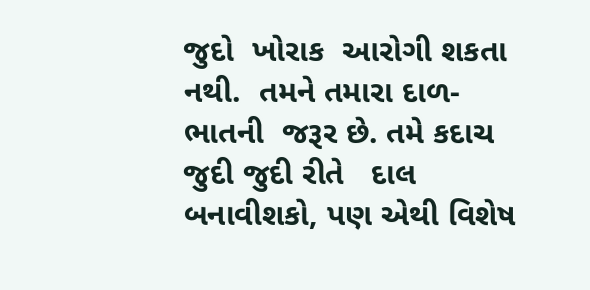જુદો  ખોરાક  આરોગી શકતા નથી.  તમને તમારા દાળ-ભાતની  જરૂર છે. તમે કદાચ જુદી જુદી રીતે   દાલ બનાવીશકો, પણ એથી વિશેષ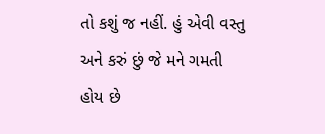તો કશું જ નહીં. હું એવી વસ્તુ અને કરું છું જે મને ગમતી હોય છે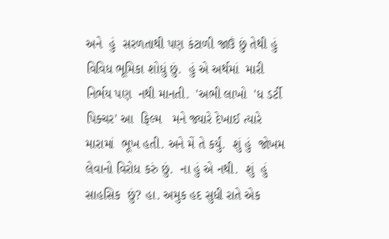અને  હું  સરળતાથી પણ કંટાળી જાઉં છું તેથી હું વિવિધ ભૂમિકા શોધું છું.  હું એ અર્થમાં  મારી નિર્ભય પણ  નથી માનતી.  'અભી લાખો  'ધ ડર્ટી પિક્ચર' આ  ફિલ્મ   મને જ્યારે દેખાઈ ત્યારે  મારામાં  ભૂખ હતી. અને મેં તે કર્યું.  શું હું  જોખમ લેવાનો વિરોધ કરું છું.  ના હું એ નથી.  શું  હું સાહસિક  છું? હા. અમુક હદ સુધી રાતે એક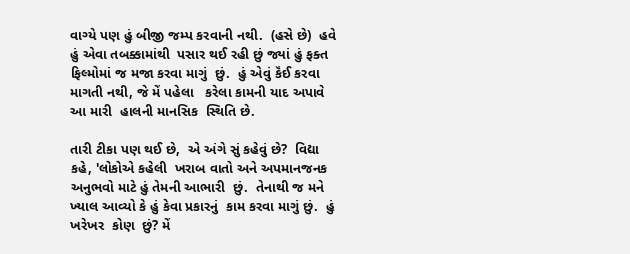વાગ્યે પણ હું બીજી જમ્પ કરવાની નથી.  (હસે છે)  હવે  હું એવા તબક્કામાંથી  પસાર થઈ રહી છું જ્યાં હું ફક્ત   ફિલ્મોમાં જ મજા કરવા માગું  છું.  હું એવું કૅંઈ કરવા માગતી નથી, જે મેં પહેલા   કરેલા કામની યાદ અપાવે   આ મારી  હાલની માનસિક  સ્થિતિ છે.

તારી ટીકા પણ થઈ છે,  એ અંગે સું કહેવું છે?  વિદ્યા કહે, 'લોકોએ કહેલી  ખરાબ વાતો અને અપમાનજનક  અનુભવો માટે હું તેમની આભારી  છું.  તેનાથી જ મને ખ્યાલ આવ્યો કે હું કેવા પ્રકારનું  કામ કરવા માગું છું.  હું ખરેખર  કોણ  છું? મેં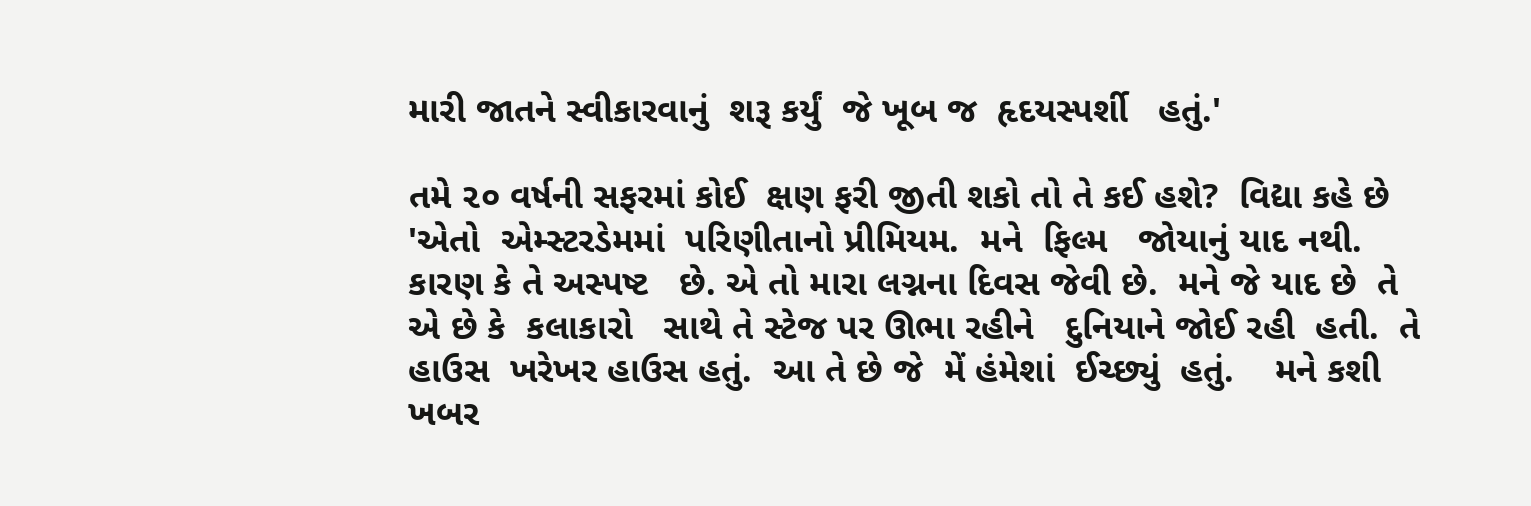મારી જાતને સ્વીકારવાનું  શરૂ કર્યું  જે ખૂબ જ  હૃદયસ્પર્શી   હતું.'

તમે ૨૦ વર્ષની સફરમાં કોઈ  ક્ષણ ફરી જીતી શકો તો તે કઈ હશે?  વિદ્યા કહે છે 'એતો  એમ્સ્ટરડેમમાં  પરિણીતાનો પ્રીમિયમ.  મને  ફિલ્મ   જોયાનું યાદ નથી.  કારણ કે તે અસ્પષ્ટ   છે. એ તો મારા લગ્નના દિવસ જેવી છે.  મને જે યાદ છે  તે એ છે કે  કલાકારો   સાથે તે સ્ટેજ પર ઊભા રહીને   દુનિયાને જોઈ રહી  હતી.  તે હાઉસ  ખરેખર હાઉસ હતું.  આ તે છે જે  મેં હંમેશાં  ઈચ્છ્યું  હતું.    મને કશી ખબર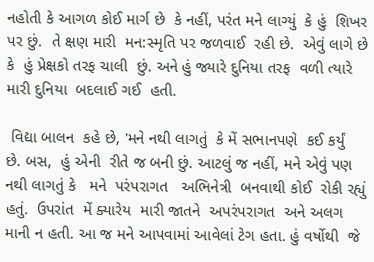નહોતી કે આગળ કોઈ માર્ગ છે  કે નહીં, પરંત મને લાગ્યું  કે હું  શિખર પર છું.  તે ક્ષણ મારી  મન:સ્મૃતિ પર જળવાઈ  રહી છે.  એવું લાગે છે કે  હું પ્રેક્ષકો તરફ ચાલી  છું. અને હું જ્યારે દુનિયા તરફ  વળી ત્યારે   મારી દુનિયા  બદલાઈ ગઈ  હતી.

 વિદ્યા બાલન  કહે છે, 'મને નથી લાગતું  કે મેં સભાનપણે  કઈ કર્યું  છે. બસ,  હું એની  રીતે જ બની છું. આટલું જ નહીં, મને એવું પણ નથી લાગતું કે   મને  પરંપરાગત   અભિનેત્રી  બનવાથી કોઈ  રોકી રહ્યું હતું.  ઉપરાંત  મેં ક્યારેય  મારી જાતને  અપરંપરાગત  અને અલગ માની ન હતી. આ જ મને આપવામાં આવેલાં ટેગ હતા. હું વર્ષોથી  જે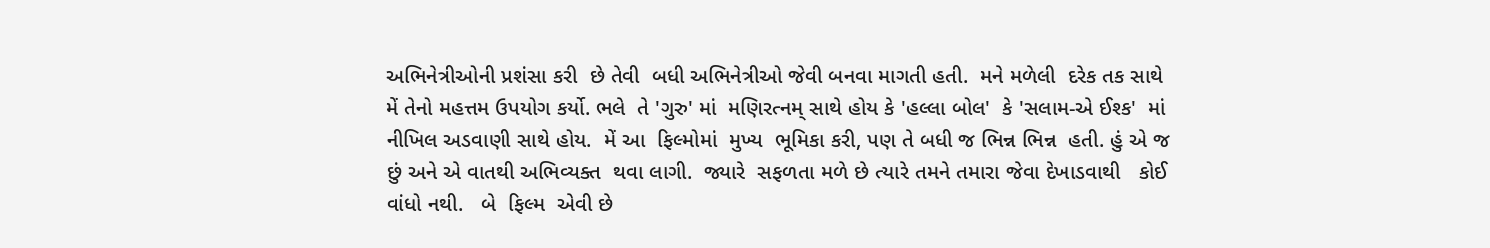અભિનેત્રીઓની પ્રશંસા કરી  છે તેવી  બધી અભિનેત્રીઓ જેવી બનવા માગતી હતી.  મને મળેલી  દરેક તક સાથે  મેં તેનો મહત્તમ ઉપયોગ કર્યો. ભલે  તે 'ગુરુ' માં  મણિરત્નમ્ સાથે હોય કે 'હલ્લા બોલ'  કે 'સલામ-એ ઈશ્ક'  માં નીખિલ અડવાણી સાથે હોય.  મેં આ  ફિલ્મોમાં  મુખ્ય  ભૂમિકા કરી, પણ તે બધી જ ભિન્ન ભિન્ન  હતી. હું એ જ  છું અને એ વાતથી અભિવ્યક્ત  થવા લાગી.  જ્યારે  સફળતા મળે છે ત્યારે તમને તમારા જેવા દેખાડવાથી   કોઈ વાંધો નથી.   બે  ફિલ્મ  એવી છે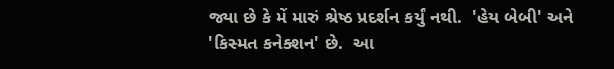જ્યા છે કે મેં મારું શ્રેષ્ઠ પ્રદર્શન કર્યું નથી.  'હેય બેબી' અને 'કિસ્મત કનેક્શન' છે.  આ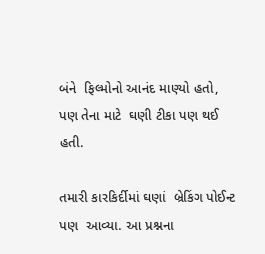બંને  ફિલ્મોનો આનંદ માણ્યો હતો,  પણ તેના માટે  ઘણી ટીકા પણ થઈ હતી.

તમારી કારકિર્દીમાં ઘણાં  બ્રેકિંગ પોઈન્ટ પણ  આવ્યા. આ પ્રશ્નના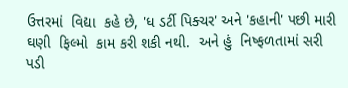ઉત્તરમાં  વિદ્યા  કહે છે, 'ધ ડર્ટી પિક્ચર' અને 'કહાની' પછી મારી  ઘણી  ફિલ્મો  કામ કરી શકી નથી.  અને હું  નિષ્ફળતામાં સરી પડી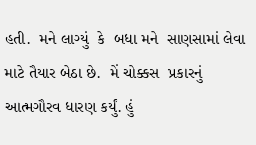હતી.  મને લાગ્યું  કે  બધા મને  સાણસામાં લેવા માટે તૈયાર બેઠા છે.  મેં ચોક્કસ  પ્રકારનું આત્મગૌરવ ધારણ કર્યું. હું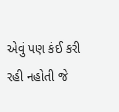એવું પણ કંઈ કરી રહી નહોતી જે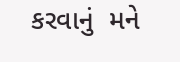કરવાનું  મને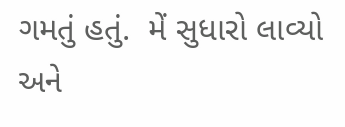ગમતું હતું.  મેં સુધારો લાવ્યો અને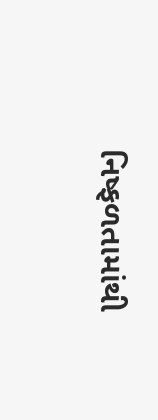નિષ્ફળતામાંથી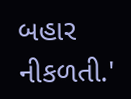બહાર નીકળતી.'